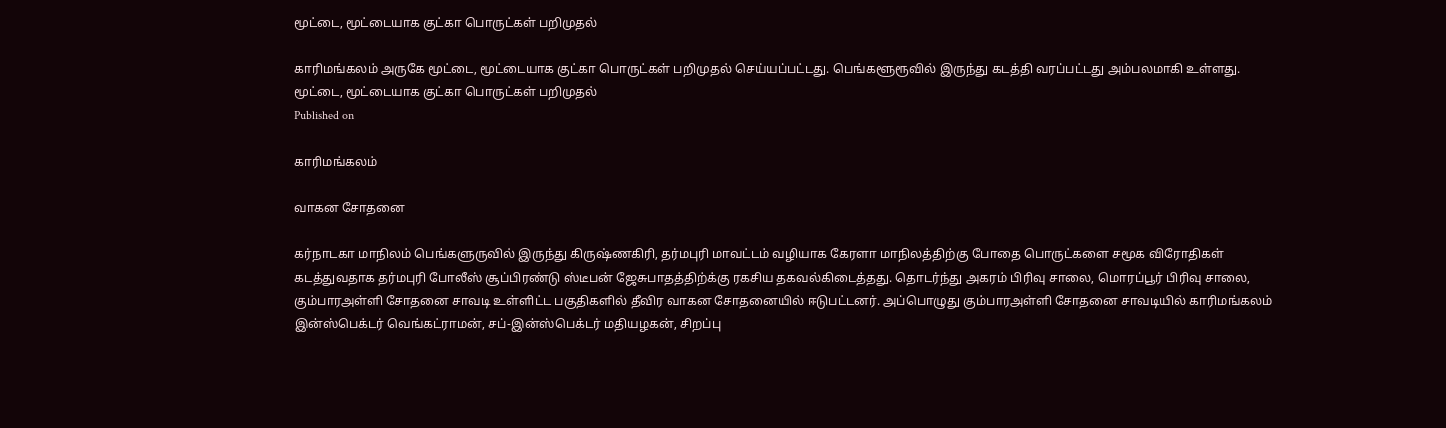மூட்டை, மூட்டையாக குட்கா பொருட்கள் பறிமுதல்

காரிமங்கலம் அருகே மூட்டை, மூட்டையாக குட்கா பொருட்கள் பறிமுதல் செய்யப்பட்டது. பெங்களூரூவில் இருந்து கடத்தி வரப்பட்டது அம்பலமாகி உள்ளது.
மூட்டை, மூட்டையாக குட்கா பொருட்கள் பறிமுதல்
Published on

காரிமங்கலம்

வாகன சோதனை

கர்நாடகா மாநிலம் பெங்களுருவில் இருந்து கிருஷ்ணகிரி, தர்மபுரி மாவட்டம் வழியாக கேரளா மாநிலத்திற்கு போதை பொருட்களை சமூக விரோதிகள் கடத்துவதாக தர்மபுரி போலீஸ் சூப்பிரண்டு ஸ்டீபன் ஜேசுபாதத்திற்க்கு ரகசிய தகவல்கிடைத்தது. தொடர்ந்து அகரம் பிரிவு சாலை, மொரப்பூர் பிரிவு சாலை, கும்பாரஅள்ளி சோதனை சாவடி உள்ளிட்ட பகுதிகளில் தீவிர வாகன சோதனையில் ஈடுபட்டனர். அப்பொழுது கும்பாரஅள்ளி சோதனை சாவடியில் காரிமங்கலம் இன்ஸ்பெக்டர் வெங்கட்ராமன், சப்-இன்ஸ்பெக்டர் மதியழகன், சிறப்பு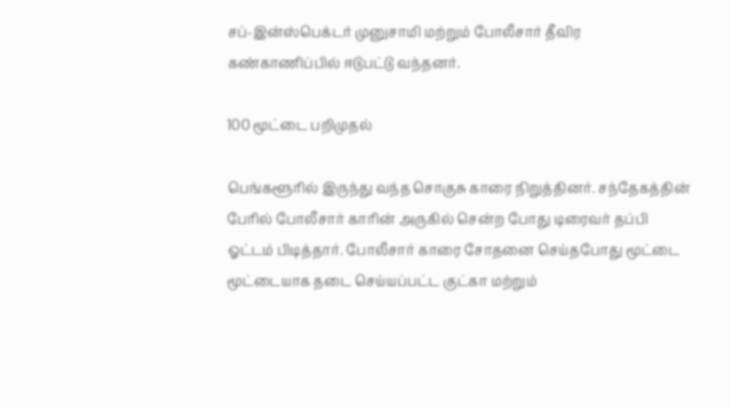சப்-இன்ஸ்பெக்டர் முனுசாமி மற்றும் போலீசார் தீவிர கண்காணிப்பில் ஈடுபட்டு வந்தனர்.

100 மூட்டை பறிமுதல்

பெங்களூரில் இருந்து வந்த சொகுசு காரை நிறுத்தினர். சந்தேகத்தின் பேரில் போலீசார் காரின் அருகில் சென்ற போது டிரைவர் தப்பி ஓட்டம் பிடித்தார். போலீசார் காரை சோதனை செய்தபோது மூட்டை மூட்டையாக தடை செய்யப்பட்ட குட்கா மற்றும்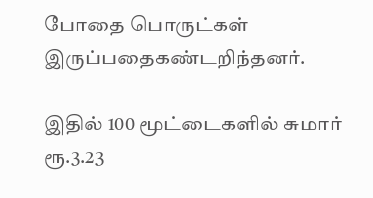போதை பொருட்கள் இருப்பதைகண்டறிந்தனர்.

இதில் 100 மூட்டைகளில் சுமார் ரூ.3.23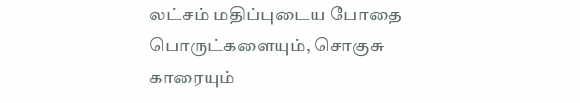லட்சம் மதிப்புடைய போதை பொருட்களையும், சொகுசு காரையும்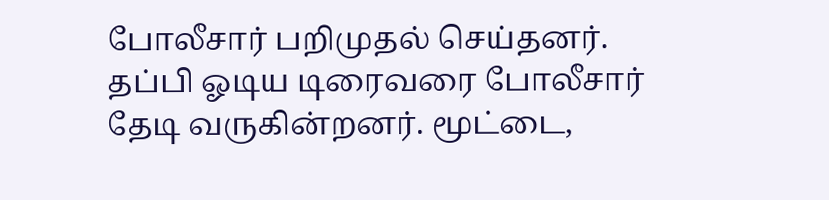போலீசார் பறிமுதல் செய்தனர். தப்பி ஓடிய டிரைவரை போலீசார் தேடி வருகின்றனர். மூட்டை,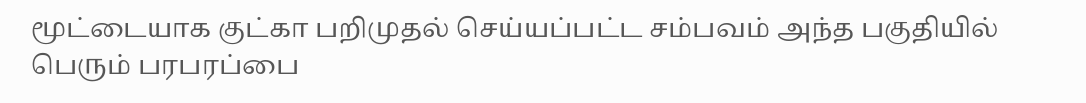மூட்டையாக குட்கா பறிமுதல் செய்யப்பட்ட சம்பவம் அந்த பகுதியில் பெரும் பரபரப்பை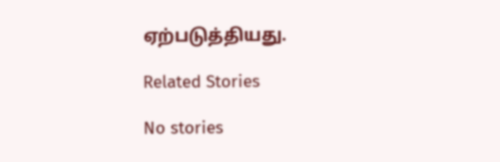ஏற்படுத்தியது.

Related Stories

No stories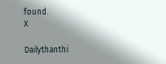found.
X

Dailythanthi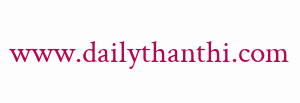www.dailythanthi.com